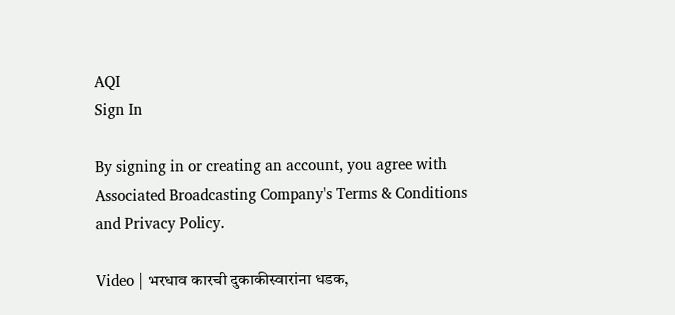AQI
Sign In

By signing in or creating an account, you agree with Associated Broadcasting Company's Terms & Conditions and Privacy Policy.

Video | भरधाव कारची दुकाकीस्वारांना धडक,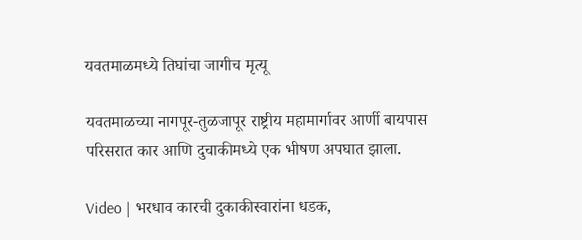यवतमाळमध्ये तिघांचा जागीच मृत्यू

यवतमाळच्या नागपूर-तुळजापूर राष्ट्रीय महामार्गावर आर्णी बायपास परिसरात कार आणि दुचाकीमध्ये एक भीषण अपघात झाला.

Video | भरधाव कारची दुकाकीस्वारांना धडक,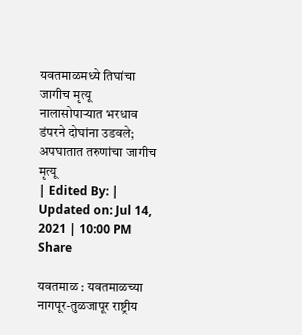यवतमाळमध्ये तिघांचा जागीच मृत्यू
नालासोपाऱ्यात भरधाव डंपरने दोघांना उडवले; अपघातात तरुणांचा जागीच मृत्यू
| Edited By: | Updated on: Jul 14, 2021 | 10:00 PM
Share

यवतमाळ : यवतमाळच्या नागपूर-तुळजापूर राष्ट्रीय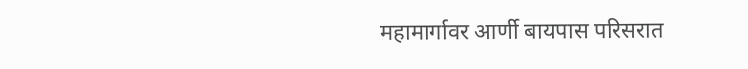महामार्गावर आर्णी बायपास परिसरात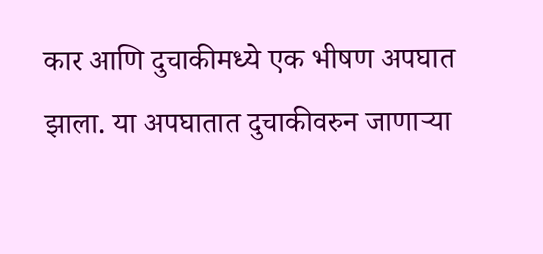कार आणि दुचाकीमध्ये एक भीषण अपघात झाला. या अपघातात दुचाकीवरुन जाणाऱ्या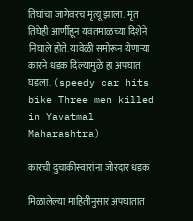तिघांचा जागेवरच मृत्यू झाला. मृत तिघेही आर्णीहून यवतमाळच्या दिशेने निघाले होते. यावेळी समोरून येणाऱ्या कारने धडक दिल्यामुळे हा अपघात घडला. (speedy car hits bike Three men killed in Yavatmal Maharashtra)

कारची दुचाकीस्वारांना जोरदार धडक

मिळालेल्या माहितीनुसार अपघातात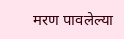मरण पावलेल्या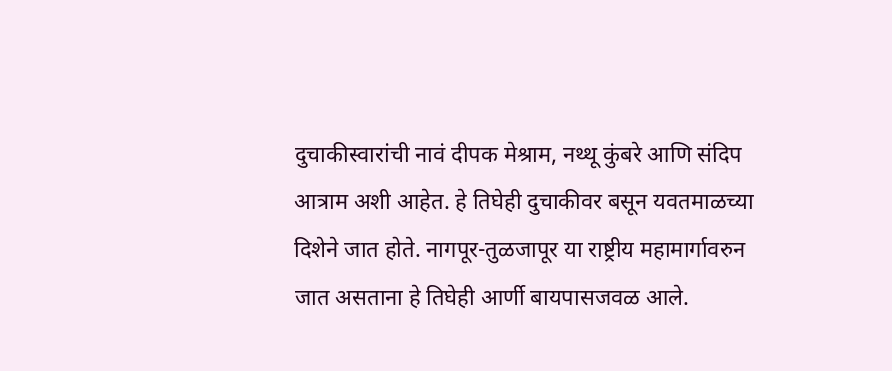दुचाकीस्वारांची नावं दीपक मेश्राम, नथ्थू कुंबरे आणि संदिप आत्राम अशी आहेत. हे तिघेही दुचाकीवर बसून यवतमाळच्या दिशेने जात होते. नागपूर-तुळजापूर या राष्ट्रीय महामार्गावरुन जात असताना हे तिघेही आर्णी बायपासजवळ आले.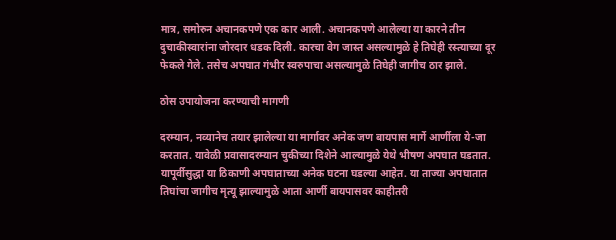मात्र, समोरुन अचानकपणे एक कार आली. अचानकपणे आलेल्या या कारने तीन दुचाकीस्वारांना जोरदार धडक दिली. कारचा वेग जास्त असल्यामुळे हे तिघेही रस्त्याच्या दूर फेकले गेले. तसेच अपघात गंभीर स्वरुपाचा असल्यामुळे तिघेही जागीच ठार झाले.

ठोस उपायोजना करण्याची मागणी

दरम्यान, नव्यानेच तयार झालेल्या या मार्गावर अनेक जण बायपास मार्गे आर्णीला ये-जा करतात. यावेळी प्रवासादरम्यान चुकीच्या दिशेने आल्यामुळे येथे भीषण अपघात घडतात. यापूर्वीसुद्धा या ठिकाणी अपघाताच्या अनेक घटना घडल्या आहेत. या ताज्या अपघातात तिघांचा जागीच मृत्यू झाल्यामुळे आता आर्णी बायपासवर काहीतरी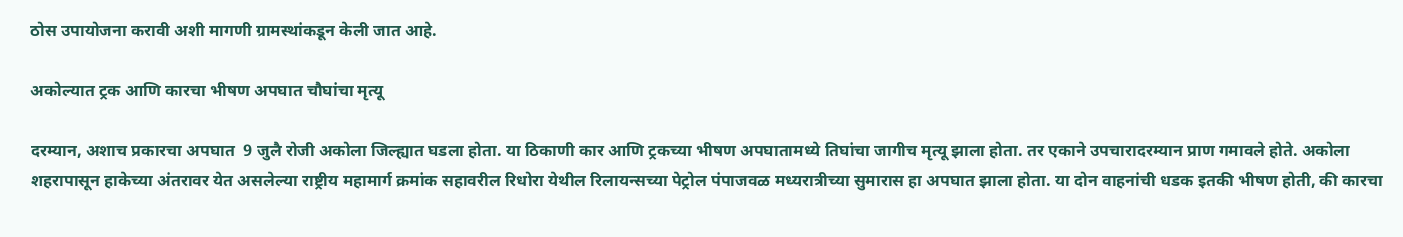ठोस उपायोजना करावी अशी मागणी ग्रामस्थांकडून केली जात आहे.

अकोल्यात ट्रक आणि कारचा भीषण अपघात चौघांचा मृत्यू

दरम्यान, अशाच प्रकारचा अपघात  9 जुलै रोजी अकोला जिल्ह्यात घडला होता. या ठिकाणी कार आणि ट्रकच्या भीषण अपघातामध्ये तिघांचा जागीच मृत्यू झाला होता. तर एकाने उपचारादरम्यान प्राण गमावले होते. अकोला शहरापासून हाकेच्या अंतरावर येत असलेल्या राष्ट्रीय महामार्ग क्रमांक सहावरील रिधोरा येथील रिलायन्सच्या पेट्रोल पंपाजवळ मध्यरात्रीच्या सुमारास हा अपघात झाला होता. या दोन वाहनांची धडक इतकी भीषण होती, की कारचा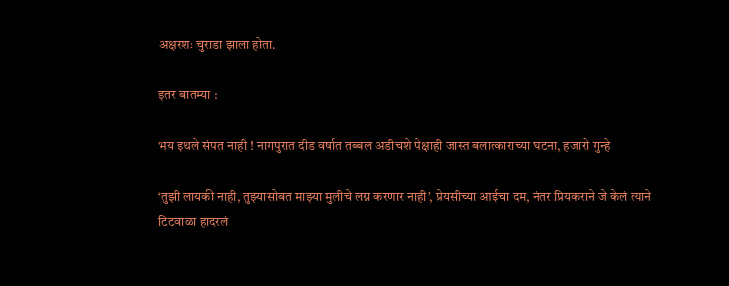अक्षरशः चुराडा झाला होता.

इतर बातम्या :

भय इथले संपत नाही ! नागपुरात दीड वर्षात तब्बल अडीचशे पेक्षाही जास्त बलात्काराच्या घटना, हजारो गुन्हे

‘तुझी लायकी नाही, तुझ्यासोबत माझ्या मुलीचे लग्न करणार नाही’, प्रेयसीच्या आईचा दम, नंतर प्रियकराने जे केलं त्याने टिटवाळा हादरलं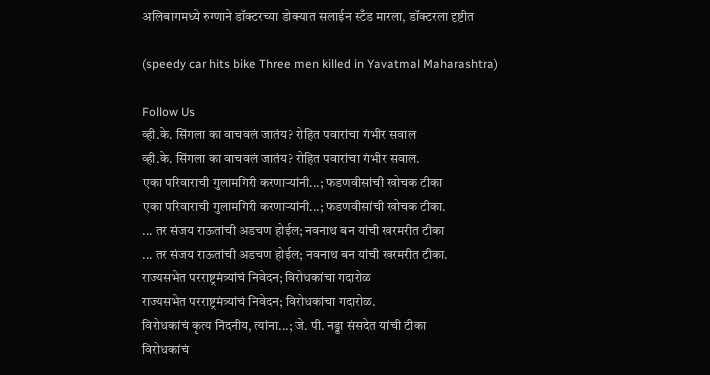अलिबागमध्ये रुग्णाने डॉक्टरच्या डोक्यात सलाईन स्टँड मारला, डॉक्टरला दृष्टीत

(speedy car hits bike Three men killed in Yavatmal Maharashtra)

Follow Us
व्ही.के. सिंगला का वाचवलं जातंय? रोहित पवारांचा गंभीर सवाल
व्ही.के. सिंगला का वाचवलं जातंय? रोहित पवारांचा गंभीर सवाल.
एका परिवाराची गुलामगिरी करणाऱ्यांनी...; फडणवीसांची खोचक टीका
एका परिवाराची गुलामगिरी करणाऱ्यांनी...; फडणवीसांची खोचक टीका.
... तर संजय राऊतांची अडचण होईल; नवनाथ बन यांची खरमरीत टीका
... तर संजय राऊतांची अडचण होईल; नवनाथ बन यांची खरमरीत टीका.
राज्यसभेत परराष्ट्रमंत्र्यांचं निवेदन; विरोधकांचा गदारोळ
राज्यसभेत परराष्ट्रमंत्र्यांचं निवेदन; विरोधकांचा गदारोळ.
विरोधकांचं कृत्य निंदनीय, त्यांना...; जे. पी. नड्डा संसदेत यांची टीका
विरोधकांचं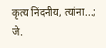कृत्य निंदनीय, त्यांना...; जे.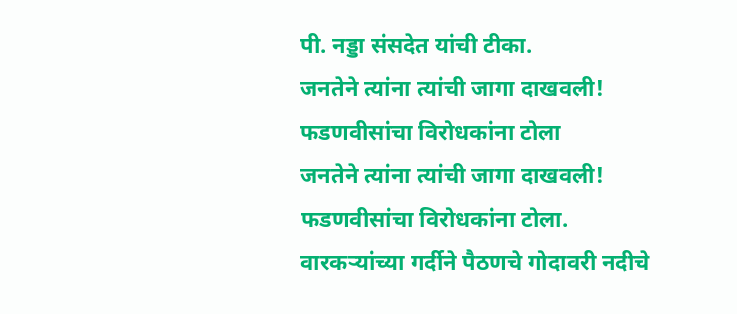पी. नड्डा संसदेत यांची टीका.
जनतेने त्यांना त्यांची जागा दाखवली! फडणवीसांचा विरोधकांना टोला
जनतेने त्यांना त्यांची जागा दाखवली! फडणवीसांचा विरोधकांना टोला.
वारकऱ्यांच्या गर्दीने पैठणचे गोदावरी नदीचे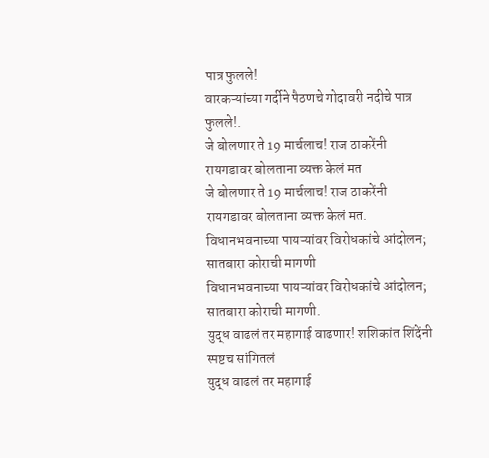पात्र फुलले!
वारकऱ्यांच्या गर्दीने पैठणचे गोदावरी नदीचे पात्र फुलले!.
जे बोलणार ते 19 मार्चलाच! राज ठाकरेंनी रायगडावर बोलताना व्यक्त केलं मत
जे बोलणार ते 19 मार्चलाच! राज ठाकरेंनी रायगडावर बोलताना व्यक्त केलं मत.
विधानभवनाच्या पायऱ्यांवर विरोधकांचे आंदोलन; सातबारा कोराची मागणी
विधानभवनाच्या पायऱ्यांवर विरोधकांचे आंदोलन; सातबारा कोराची मागणी.
युद्ध वाढलं तर महागाई वाढणार! शशिकांत शिंदेंनी स्पष्टच सांगितलं
युद्ध वाढलं तर महागाई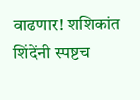वाढणार! शशिकांत शिंदेंनी स्पष्टच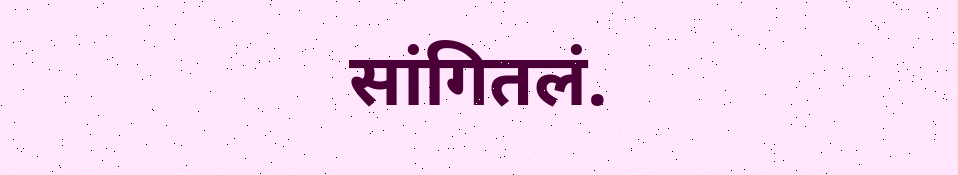सांगितलं.